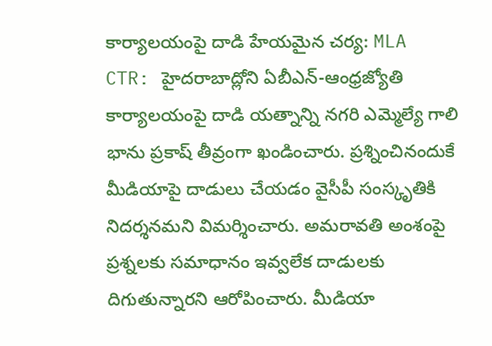కార్యాలయంపై దాడి హేయమైన చర్య: MLA
CTR: హైదరాబాద్లోని ఏబీఎన్-ఆంధ్రజ్యోతి కార్యాలయంపై దాడి యత్నాన్ని నగరి ఎమ్మెల్యే గాలి భాను ప్రకాష్ తీవ్రంగా ఖండించారు. ప్రశ్నించినందుకే మీడియాపై దాడులు చేయడం వైసీపీ సంస్కృతికి నిదర్శనమని విమర్శించారు. అమరావతి అంశంపై ప్రశ్నలకు సమాధానం ఇవ్వలేక దాడులకు దిగుతున్నారని ఆరోపించారు. మీడియా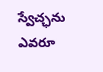స్వేచ్ఛను ఎవరూ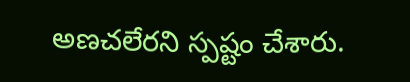అణచలేరని స్పష్టం చేశారు.